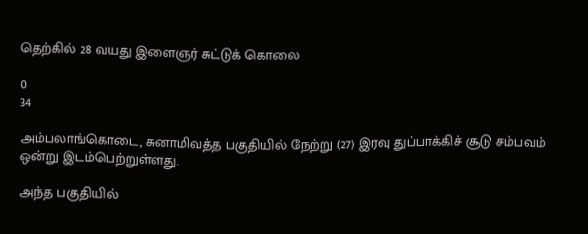தெற்கில் 28 வயது இளைஞர் சுட்டுக் கொலை

0
34

அம்பலாங்கொடை, சுனாமிவத்த பகுதியில் நேற்று (27) இரவு துப்பாக்கிச் சூடு சம்பவம் ஒன்று இடம்பெற்றுள்ளது.

அந்த பகுதியில்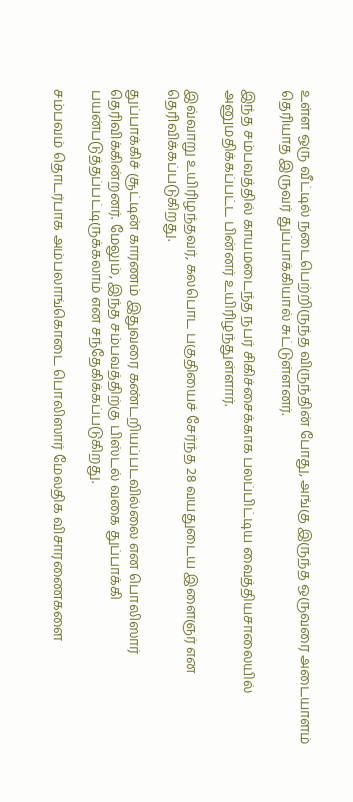உள்ள ஒரு வீட்டில் நடைபெற்றிருந்த விருந்தின் போது, அங்கு இருந்த ஒருவரை அடையாளம் தெரியாத இருவர் துப்பாக்கியால் சுட்டுள்ளனர்.

இந்த சம்பவத்தில் காயமடைந்த நபர் சிகிச்சைக்காக பலப்பிட்டிய வைத்தியசாலையில் அனுமதிக்கப்பட்ட பின்னர் உயிரிழந்துள்ளார்.

இவ்வாறு உயிரிழந்தவர், கலபொட பகுதியைச் சேர்ந்த 28 வயதுடைய இளைஞர் என தெரிவிக்கப்படுகிறது.

துப்பாக்கிச் சூட்டின் காரணம் இதுவரை கண்டறியப்படவில்லை என பொலிஸார் தெரிவிக்கின்றனர். மேலும், இந்த சம்பவத்திற்கு பிஸ்டல் வகை துப்பாக்கி பயன்படுத்தப்பட்டிருக்கலாம் என சந்தேகிக்கப்படுகிறது.

சம்பவம் தொடர்பாக அம்பலாங்கொடை பொலிஸார் மேலதிக விசாரணைகளை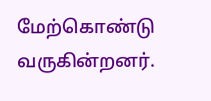மேற்கொண்டு வருகின்றனர்.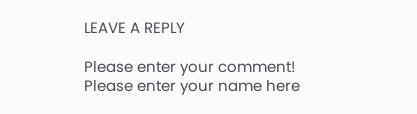LEAVE A REPLY

Please enter your comment!
Please enter your name here